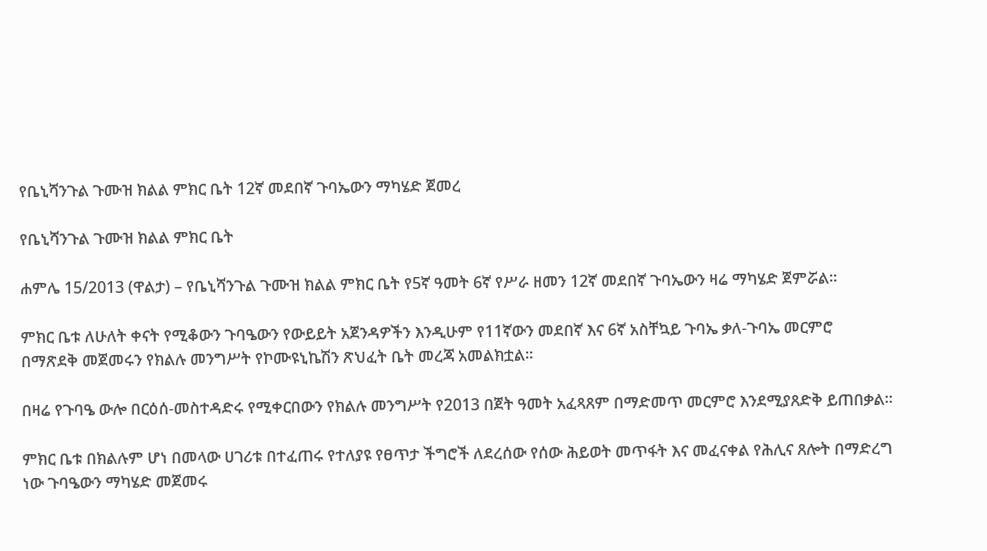የቤኒሻንጉል ጉሙዝ ክልል ምክር ቤት 12ኛ መደበኛ ጉባኤውን ማካሄድ ጀመረ

የቤኒሻንጉል ጉሙዝ ክልል ምክር ቤት

ሐምሌ 15/2013 (ዋልታ) – የቤኒሻንጉል ጉሙዝ ክልል ምክር ቤት የ5ኛ ዓመት 6ኛ የሥራ ዘመን 12ኛ መደበኛ ጉባኤውን ዛሬ ማካሄድ ጀምሯል።

ምክር ቤቱ ለሁለት ቀናት የሚቆውን ጉባዔውን የውይይት አጀንዳዎችን እንዲሁም የ11ኛውን መደበኛ እና 6ኛ አስቸኳይ ጉባኤ ቃለ-ጉባኤ መርምሮ በማጽደቅ መጀመሩን የክልሉ መንግሥት የኮሙዩኒኬሽን ጽህፈት ቤት መረጃ አመልክቷል።

በዛሬ የጉባዔ ውሎ በርዕሰ-መስተዳድሩ የሚቀርበውን የክልሉ መንግሥት የ2013 በጀት ዓመት አፈጻጸም በማድመጥ መርምሮ እንደሚያጸድቅ ይጠበቃል፡፡

ምክር ቤቱ በክልሉም ሆነ በመላው ሀገሪቱ በተፈጠሩ የተለያዩ የፀጥታ ችግሮች ለደረሰው የሰው ሕይወት መጥፋት እና መፈናቀል የሕሊና ጸሎት በማድረግ ነው ጉባዔውን ማካሄድ መጀመሩ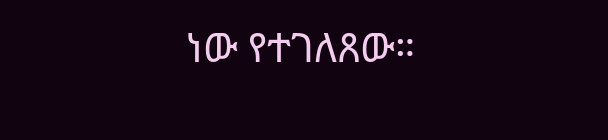ነው የተገለጸው።